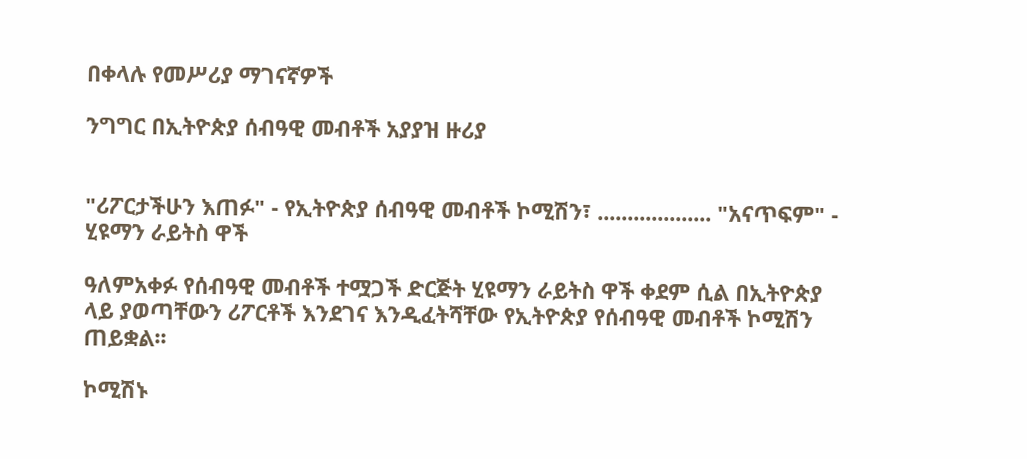በቀላሉ የመሥሪያ ማገናኛዎች

ንግግር በኢትዮጵያ ሰብዓዊ መብቶች አያያዝ ዙሪያ


"ሪፖርታችሁን እጠፉ" - የኢትዮጵያ ሰብዓዊ መብቶች ኮሚሽን፣ ................... "አናጥፍም" - ሂዩማን ራይትስ ዋች

ዓለምአቀፉ የሰብዓዊ መብቶች ተሟጋች ድርጅት ሂዩማን ራይትስ ዋች ቀደም ሲል በኢትዮጵያ ላይ ያወጣቸውን ሪፖርቶች እንደገና እንዲፈትሻቸው የኢትዮጵያ የሰብዓዊ መብቶች ኮሚሽን ጠይቋል፡፡

ኮሚሽኑ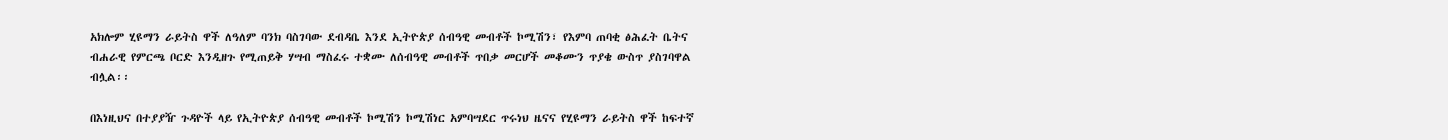አክሎም ሂዩማን ራይትስ ዋች ለዓለም ባንክ ባስገባው ደብዳቤ እንደ ኢትዮጵያ ሰብዓዊ መብቶች ኮሚሽን፣ የእምባ ጠባቂ ፅሕፈት ቤትና ብሐራዊ የምርጫ ቦርድ እንዲዘጉ የሚጠይቅ ሃሣብ ማስፈሩ ተቋሙ ለሰብዓዊ መብቶች ጥበቃ መርሆች መቆሙን ጥያቄ ውስጥ ያስገባዋል ብሏል፡፡

በእነዚህና በተያያዥ ጉዳዮች ላይ የኢትዮጵያ ሰብዓዊ መብቶች ኮሚሽን ኮሚሽነር አምባሣደር ጥሩነህ ዜናና የሂዩማን ራይትስ ዋች ከፍተኛ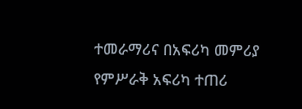ተመራማሪና በአፍሪካ መምሪያ የምሥራቅ አፍሪካ ተጠሪ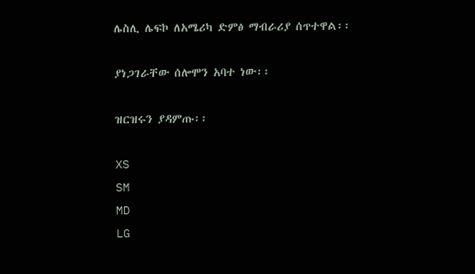ሌስሊ ሌፍኮ ለአሜሪካ ድምፅ ማብራሪያ ሰጥተዋል፡፡

ያነጋገራቸው ሰሎሞን አባተ ነው፡፡

ዝርዝሩን ያዳምጡ፡፡

XS
SM
MD
LG